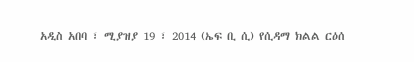አዲስ አበባ ፣ ሚያዝያ 19 ፣ 2014 (ኤፍ ቢ ሲ) የሲዳማ ክልል ርዕሰ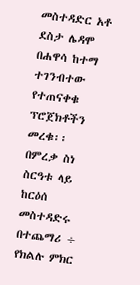መስተዳድር አቶ ደስታ ሌዳሞ በሐዋሳ ከተማ ተገንብተው የተጠናቀቁ ፕሮጀክቶችን መረቁ፡፡
በምረቃ ስነ ስርዓቱ ላይ ከርዕሰ መስተዳድሩ በተጨማሪ ÷ የክልሉ ምክር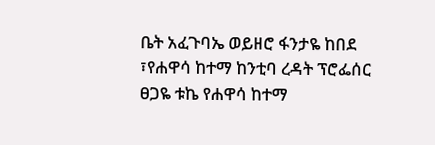ቤት አፈጉባኤ ወይዘሮ ፋንታዬ ከበደ ፣የሐዋሳ ከተማ ከንቲባ ረዳት ፕሮፌሰር ፀጋዬ ቱኬ የሐዋሳ ከተማ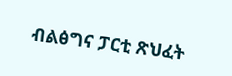ብልፅግና ፓርቲ ጽህፈት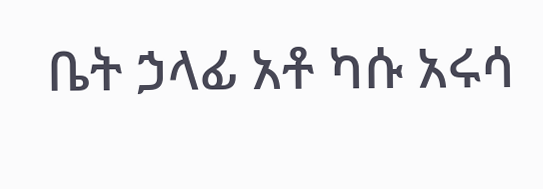ቤት ኃላፊ አቶ ካሱ አሩሳ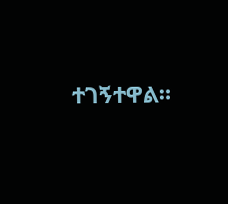ተገኝተዋል።